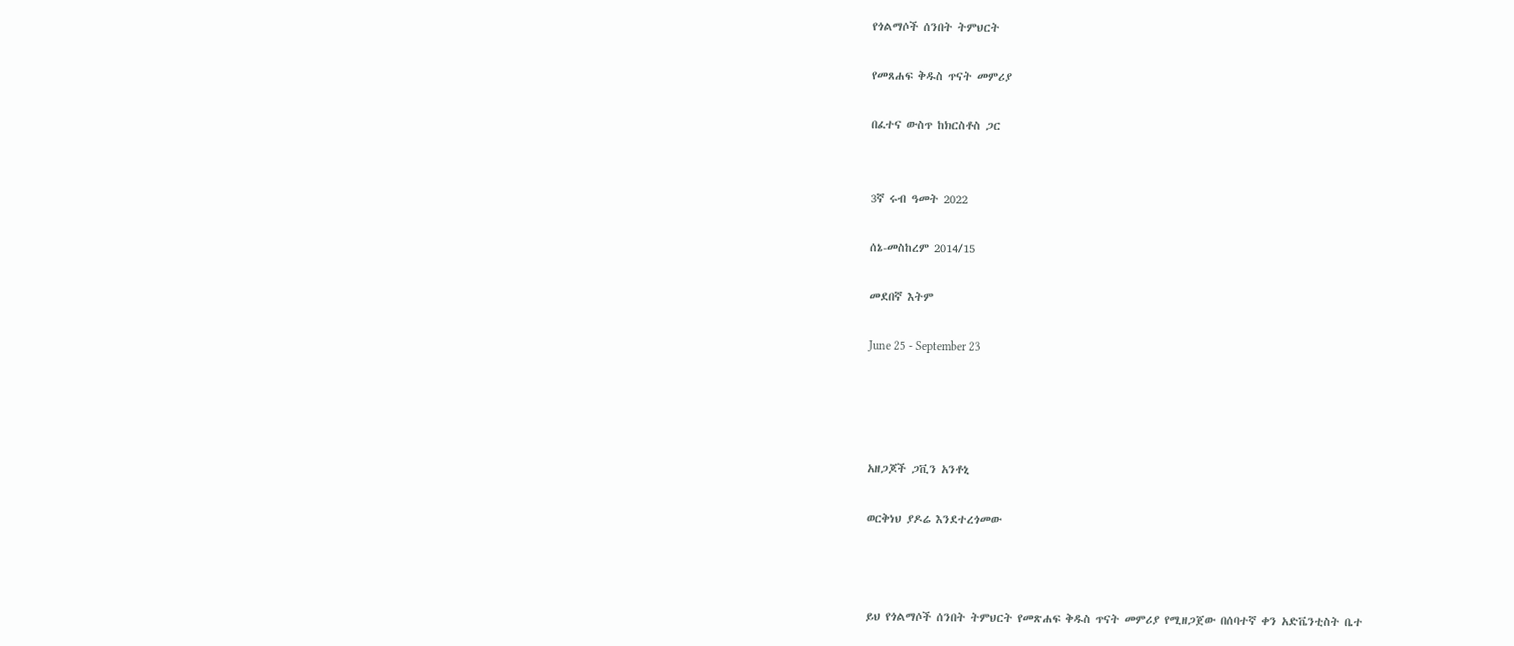የጎልማሶች ሰንበት ትምህርት

የመጸሐፍ ቅዱስ ጥናት መምሪያ

በፈተና ውስጥ ከክርስቶስ ጋር


3ኛ ሩብ ዓመት 2022

ሰኔ-መስከረም 2014/15

መደበኛ እትም

June 25 - September 23




አዘጋጆች ጋቪን አንቶኒ

ወርቅነህ ያዶሬ እንደተረጎመው



ይህ የጎልማሶች ሰንበት ትምህርት የመጽሐፍ ቅዱስ ጥናት መምሪያ የሚዘጋጀው በሰባተኛ ቀን አድቬንቲስት ቤተ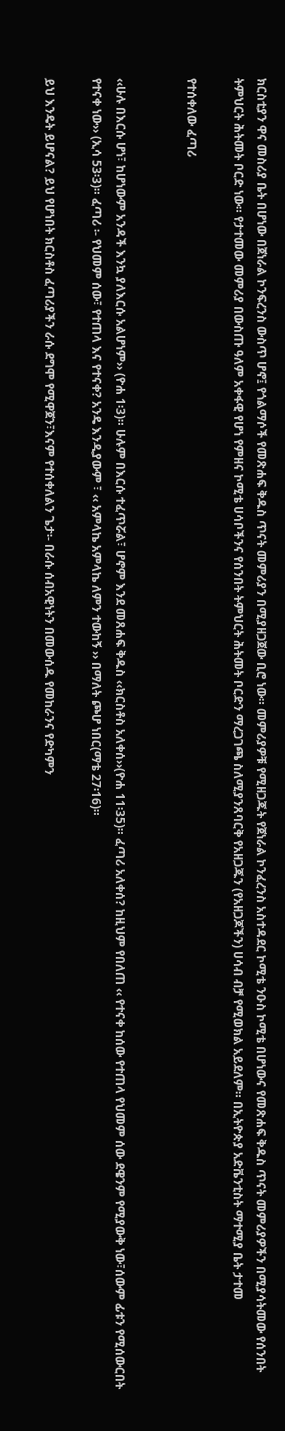ክርስቲያን ዋና መስሪያ ቤት በሆነው በጀነራል ኮንፍረንስ ውስጥ ሆኖ፤ የጎልማሶች የመጽሐፍ ቅዱስ ጥናት መምሪያን በሚያዘጋጀው ቢሮ ነው። መምሪያዎቹ የሚዘጋጁት የጀነራል ኮንፈረንስ አስተዳደር ኮሚቴ ንዑስ ኮሚቴ በሆነውና የመጽሐፍ ቅዱስ ጥናት መምሪያዎችን በሚያሳትመው የሰንበት ትምህርት ሕትመት ቦርድ ነው። የታተመው መምሪያ በውስጡ ዓለም አቀፋዊ የሆነ የምዘና ኮሚቴ ሀሳቦችንና የሰንበት ትምህርት ሕትመት ቦርድን ማረጋገጫ ስለሚያንጸባርቅ የአዘጋጁን (የአዘጋጆችን) ሀሳብ ብቻ የሚወክል አይደለም። በኢትዮጵያ አድቬንቲስት ማተሚያ ቤት ታተመ

የተሰቀለው ፈጣሪ


‹‹ሁሉ በእርሱ ሆነ፣ ከሆነውም አንዳች እንኳ ያለእርሱ አልሆነም›› (ዮሐ 1፡3)። ሁሉም በእርሱ ተፈጥሯል፣ ሆኖም እንደ መጸሐፍ ቅዱስ ‹‹ክርስቶስ አለቀሰ››(ዮሐ 11፡35)። ፈጣሪ አለቀሰ? ከዚህም የበለጠ ‹‹ የተናቀ ከሰው የተጠላ የህመም ሰው ደዌንም የሚያውቅ ነው፣ሰውም ፊቱን የሚሰውርበት የተናቀ ነው›› (ኢሳ 53፡3)። ፈጣሪ ፡- የህመም ሰው፣ የተጠላ እና የተናቀ? አንዴ እንዲያውም ፣ ‹‹ አምላኬ አምላኬ ለምን ተውከኝ ›› በማለት ጮሆ ነበር(ማቴ 27፡16)።

ይህ እንዴት ይሆናል? ይህ የሆነበት ክርስቶስ ፈጣሪያችን ራሱ ደግሞ የሚዋጀን፣እናም የተሰቀለልን ጌታ፡- በራሱ ሰብአዊነትን በመውሰዱ የመከራንና የድካምን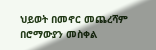ህይወት በመኖር መጨረሻም በሮማውያን መስቀል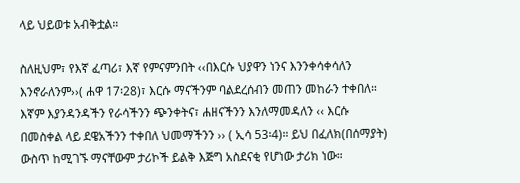ላይ ህይወቱ አብቅቷል።

ስለዚህም፣ የእኛ ፈጣሪ፣ እኛ የምናምንበት ‹‹በእርሱ ህያዋን ነንና እንንቀሳቀሳለን እንኖራለንም››( ሐዋ 17፡28)፣ እርሱ ማናችንም ባልደረሰብን መጠን መከራን ተቀበለ። እኛም እያንዳንዳችን የራሳችንን ጭንቀትና፣ ሐዘናችንን እንለማመዳለን ‹‹ እርሱ በመስቀል ላይ ደዌአችንን ተቀበለ ህመማችንን ›› ( ኢሳ 53፡4)። ይህ በፈለክ(በሰማያት) ውስጥ ከሚገኙ ማናቸውም ታሪኮች ይልቅ እጅግ አስደናቂ የሆነው ታሪክ ነው።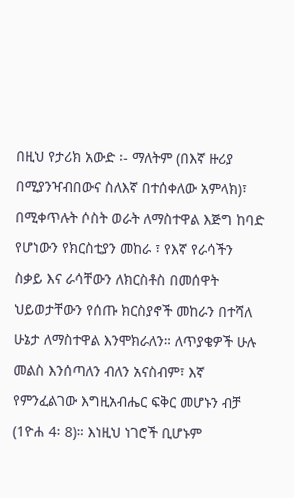በዚህ የታሪክ አውድ ፡- ማለትም (በእኛ ዙሪያ በሚያንዣብበውና ስለእኛ በተሰቀለው አምላክ)፣ በሚቀጥሉት ሶስት ወራት ለማስተዋል እጅግ ከባድ የሆነውን የክርስቲያን መከራ ፣ የእኛ የራሳችን ስቃይ እና ራሳቸውን ለክርስቶስ በመሰዋት ህይወታቸውን የሰጡ ክርስያኖች መከራን በተሻለ ሁኔታ ለማስተዋል እንሞክራለን። ለጥያቄዎች ሁሉ መልስ እንሰጣለን ብለን አናስብም፣ እኛ የምንፈልገው እግዚአብሔር ፍቅር መሆኑን ብቻ (1ዮሐ 4፡ 8)። እነዚህ ነገሮች ቢሆኑም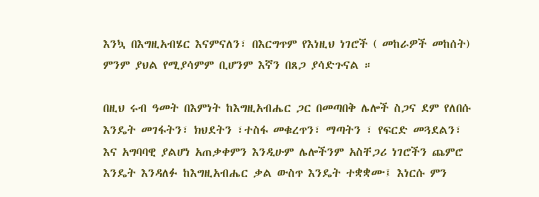እንኳ በእግዚአብሄር እናምናለን፣ በእርግጥም የእነዚህ ነገሮች ( መከራዎች መከሰት) ምንም ያህል የሚያሳምም ቢሆንም እኛን በጸጋ ያሳድጉናል ።

በዚህ ሩብ ዓመት በእምነት ከእግዚአብሔር ጋር በመጣበቅ ሌሎች ስጋና ደም የለበሱ እንዴት መገፋትን፣ ክህደትን ፣ተስፋ መቁረጥን፣ ማጣትን ፣ የፍርድ መጓደልን፣ እና አግባባዊ ያልሆነ አጠቃቀምን እንዲሁም ሌሎችንም አስቸጋሪ ነገሮችን ጨምሮ እንዴት እንዳለፉ ከእግዚአብሔር ቃል ውስጥ እንዴት ተቋቋሙ፤ እነርሱ ምን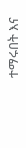ተማሩበት እና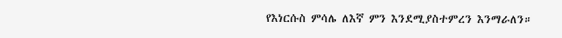የእነርሱስ ምሳሌ ለእኛ ምን እንደሚያስተምረን እንማራለን።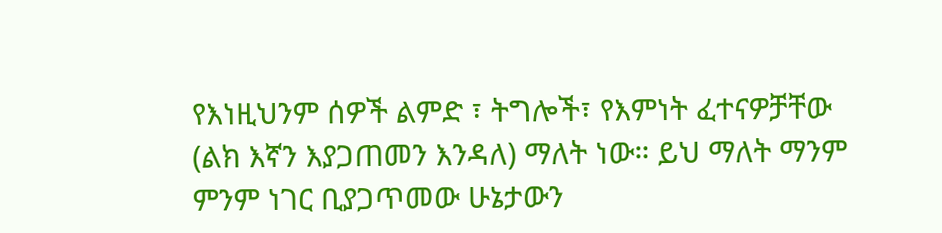የእነዚህንም ሰዎች ልምድ ፣ ትግሎች፣ የእምነት ፈተናዎቻቸው (ልክ እኛን እያጋጠመን እንዳለ) ማለት ነው። ይህ ማለት ማንም ምንም ነገር ቢያጋጥመው ሁኔታውን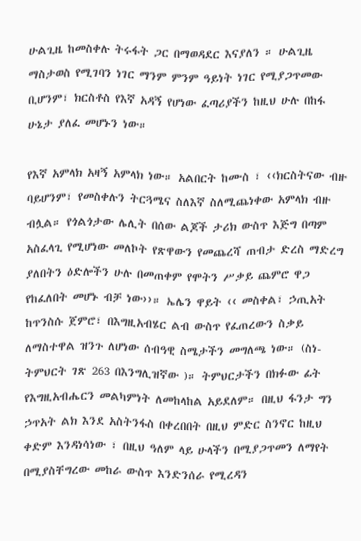ሁልጊዜ ከመስቀሉ ትሩፋት ጋር በማወዳደር እናያለን ። ሁልጊዜ ማስታወስ የሚገባን ነገር ማንም ምንም ዓይነት ነገር የሚያጋጥመው ቢሆንም፣ ክርስቶስ የእኛ አዳኝ የሆነው ፈጣሪያችን ከዚህ ሁሉ በከፋ ሁኔታ ያለፈ መሆኑን ነው።

የእኛ አምላክ አዛኝ አምላክ ነው። አልበርት ከሙስ ፣ ‹‹ክርስትናው ብዙ ባይሆንም፣ የመስቀሉን ትርጓሜና ስለእኛ ስለሚጨነቀው አምላክ ብዙ ብሏል። የጎልጎታው ሌሊት በሰው ልጆች ታሪክ ውስጥ እጅግ በጣም አስፈላጊ የሚሆነው መለኮት የጽዋውን የመጨረሻ ጠብታ ድረስ ማድረግ ያለበትን ዕድሎችን ሁሉ በመጠቀም የሞትን ሥቃይ ጨምሮ ዋጋ የከፈለበት መሆኑ ብቻ ነው››። ኤሌን ዋይት ‹‹ መስቀል፣ ኃጢአት ከጥንስሱ ጀምሮ፣ በእግዚአብሄር ልብ ውስጥ የፈጠረውን ስቃይ ለማስተዋል ዝንጉ ለሆነው ሰብዓዊ ስሜታችን መግለጫ ነው። (ስነ-ትምህርት ገጽ 263 በእንግሊዝኛው )። ትምህርታችን በክፉው ፊት የእግዚአብሔርን መልካምነት ለመከላከል አይደለም። በዚህ ፋንታ ግን ኃጥአት ልክ እንደ አስትንፋስ በቀረበበት በዚህ ምድር ስንኖር ከዚህ ቀድም እንዳነሳነው ፣ በዚህ ዓለም ላይ ሁላችን በሚያጋጥመን ለማየት በሚያስቸግረው መከራ ውስጥ እንድንሰራ የሚረዳን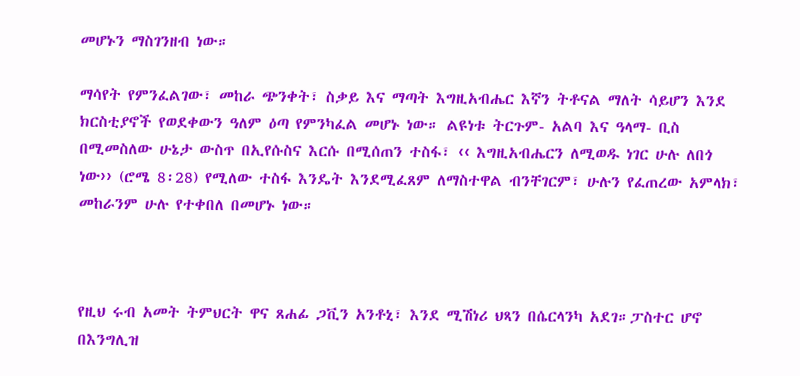መሆኑን ማስገንዘብ ነው።

ማሳየት የምንፈልገው፣ መከራ ጭንቀት፣ ስቃይ እና ማጣት እግዚአብሔር እኛን ትቶናል ማለት ሳይሆን እንደ ክርስቲያኖች የወደቀውን ዓለም ዕጣ የምንካፈል መሆኑ ነው። ልዩነቱ ትርጉም- አልባ እና ዓላማ- ቢስ በሚመስለው ሁኔታ ውስጥ በኢየሱስና እርሱ በሚሰጠን ተስፋ፣ ‹‹ እግዚአብሔርን ለሚወዱ ነገር ሁሉ ለበጎ ነው›› (ሮሜ 8፡28) የሚለው ተስፋ እንዴት እንደሚፈጸም ለማስተዋል ብንቸገርም፣ ሁሉን የፈጠረው አምላክ፣ መከራንም ሁሉ የተቀበለ በመሆኑ ነው።



የዚህ ሩብ አመት ትምህርት ዋና ጸሐፊ ጋቪን አንቶኒ፣ እንደ ሚሽነሪ ህጻን በሴርላንካ አደገ።ፓስተር ሆኖ በእንግሊዝ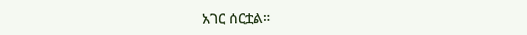አገር ሰርቷል።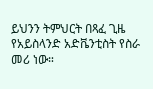ይህንን ትምህርት በጻፈ ጊዜ የአይስላንድ አድቬንቲስት የስራ መሪ ነው።